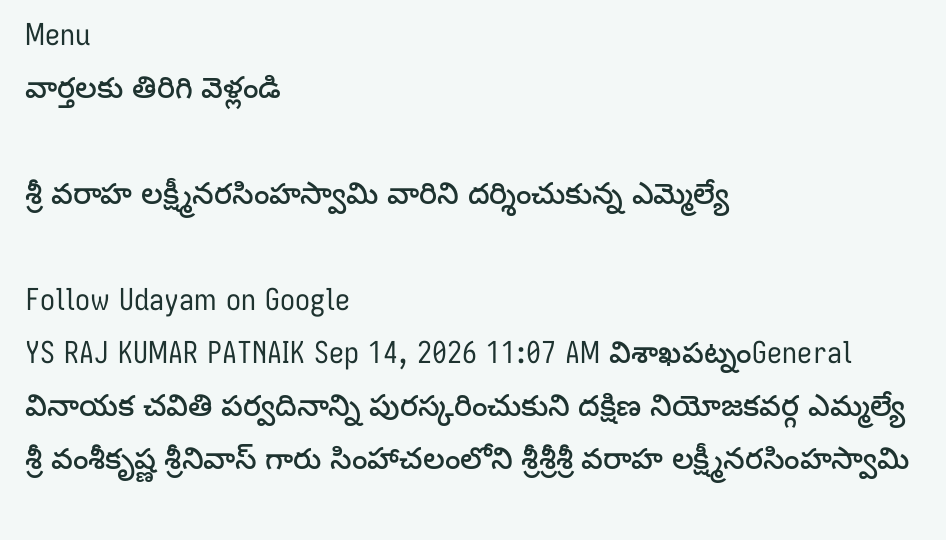Menu
వార్తలకు తిరిగి వెళ్లండి

శ్రీ వరాహ లక్ష్మీనరసింహస్వామి వారిని దర్శించుకున్న ఎమ్మెల్యే

Follow Udayam on Google
YS RAJ KUMAR PATNAIK Sep 14, 2026 11:07 AM విశాఖపట్నంGeneral
వినాయక చవితి పర్వదినాన్ని పురస్కరించుకుని దక్షిణ నియోజకవర్గ ఎమ్మల్యే శ్రీ వంశీకృష్ణ శ్రీనివాస్ గారు సింహాచలంలోని శ్రీశ్రీశ్రీ వరాహ లక్ష్మీనరసింహస్వామి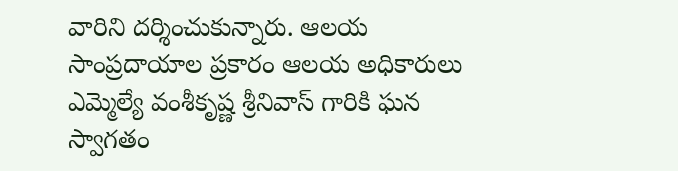వారిని దర్శించుకున్నారు. ఆలయ సాంప్రదాయాల ప్రకారం ఆలయ అధికారులు ఎమ్మెల్యే వంశీకృష్ణ శ్రీనివాస్ గారికి ఘన స్వాగతం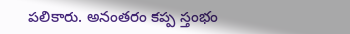పలికారు. అనంతరం కప్ప స్తంభం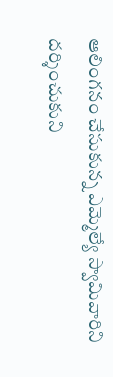ఆలింగనం చేసుకున్న ఎమ్మెల్యే స్వామివారిని దర్శించుకుని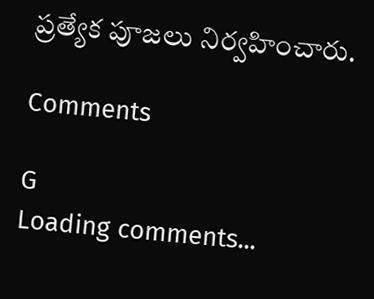ప్రత్యేక పూజలు నిర్వహించారు.

Comments

G
Loading comments...